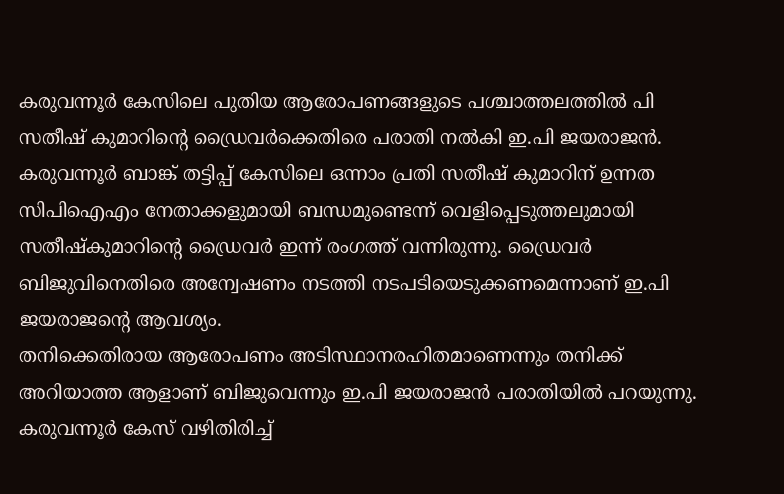കരുവന്നൂർ കേസിലെ പുതിയ ആരോപണങ്ങളുടെ പശ്ചാത്തലത്തിൽ പി സതീഷ് കുമാറിന്റെ ഡ്രൈവർക്കെതിരെ പരാതി നൽകി ഇ.പി ജയരാജൻ. കരുവന്നൂർ ബാങ്ക് തട്ടിപ്പ് കേസിലെ ഒന്നാം പ്രതി സതീഷ് കുമാറിന് ഉന്നത സിപിഐഎം നേതാക്കളുമായി ബന്ധമുണ്ടെന്ന് വെളിപ്പെടുത്തലുമായി സതീഷ്കുമാറിന്റെ ഡ്രൈവർ ഇന്ന് രംഗത്ത് വന്നിരുന്നു. ഡ്രൈവർ ബിജുവിനെതിരെ അന്വേഷണം നടത്തി നടപടിയെടുക്കണമെന്നാണ് ഇ.പി ജയരാജന്റെ ആവശ്യം.
തനിക്കെതിരായ ആരോപണം അടിസ്ഥാനരഹിതമാണെന്നും തനിക്ക് അറിയാത്ത ആളാണ് ബിജുവെന്നും ഇ.പി ജയരാജൻ പരാതിയിൽ പറയുന്നു. കരുവന്നൂർ കേസ് വഴിതിരിച്ച്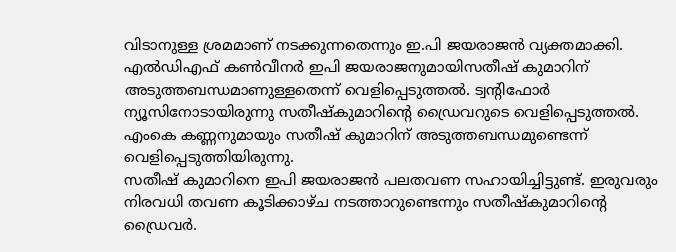വിടാനുള്ള ശ്രമമാണ് നടക്കുന്നതെന്നും ഇ.പി ജയരാജൻ വ്യക്തമാക്കി. എൽഡിഎഫ് കൺവീനർ ഇപി ജയരാജനുമായിസതീഷ് കുമാറിന് അടുത്തബന്ധമാണുള്ളതെന്ന് വെളിപ്പെടുത്തൽ. ട്വന്റിഫോർ ന്യൂസിനോടായിരുന്നു സതീഷ്കുമാറിന്റെ ഡ്രൈവറുടെ വെളിപ്പെടുത്തൽ. എംകെ കണ്ണനുമായും സതീഷ് കുമാറിന് അടുത്തബന്ധമുണ്ടെന്ന് വെളിപ്പെടുത്തിയിരുന്നു.
സതീഷ് കുമാറിനെ ഇപി ജയരാജൻ പലതവണ സഹായിച്ചിട്ടുണ്ട്. ഇരുവരും നിരവധി തവണ കൂടിക്കാഴ്ച നടത്താറുണ്ടെന്നും സതീഷ്കുമാറിന്റെ ഡ്രൈവർ.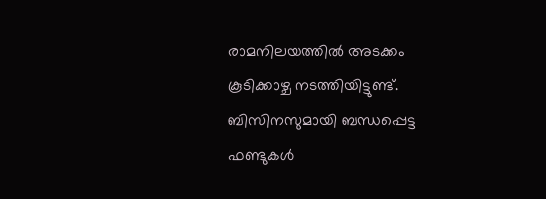രാമനിലയത്തിൽ അടക്കം കൂടിക്കാഴ്ച നടത്തിയിട്ടുണ്ട്. ബിസിനസുമായി ബന്ധപ്പെട്ട ഫണ്ടുകൾ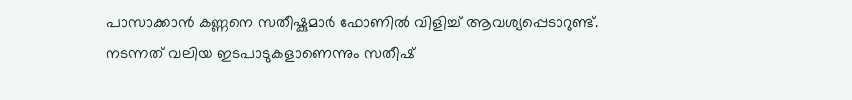പാസാക്കാൻ കണ്ണനെ സതീഷ്കുമാർ ഫോണിൽ വിളിച്ച് ആവശ്യപ്പെടാറുണ്ട്. നടന്നത് വലിയ ഇടപാടുകളാണെന്നും സതീഷ്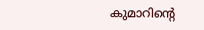കുമാറിന്റെ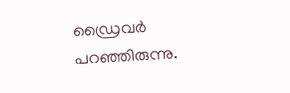ഡ്രൈവർ പറഞ്ഞിരുന്നു.